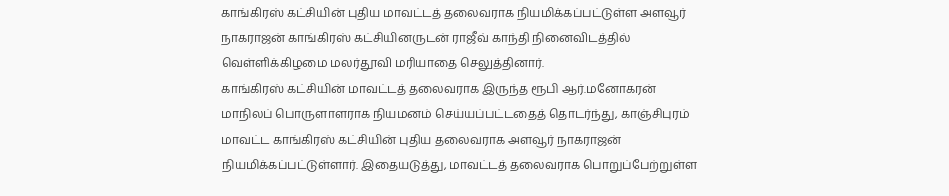காங்கிரஸ் கட்சியின் புதிய மாவட்டத் தலைவராக நியமிக்கப்பட்டுள்ள அளவூர் நாகராஜன் காங்கிரஸ் கட்சியினருடன் ராஜீவ் காந்தி நினைவிடத்தில் வெள்ளிக்கிழமை மலர்தூவி மரியாதை செலுத்தினார்.
காங்கிரஸ் கட்சியின் மாவட்டத் தலைவராக இருந்த ரூபி ஆர்.மனோகரன் மாநிலப் பொருளாளராக நியமனம் செய்யப்பட்டதைத் தொடர்ந்து, காஞ்சிபுரம் மாவட்ட காங்கிரஸ் கட்சியின் புதிய தலைவராக அளவூர் நாகராஜன் நியமிக்கப்பட்டுள்ளார். இதையடுத்து, மாவட்டத் தலைவராக பொறுப்பேற்றுள்ள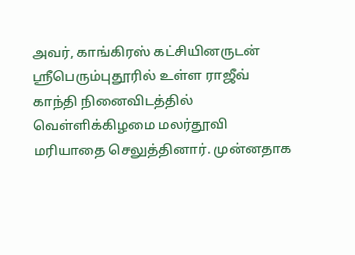அவர், காங்கிரஸ் கட்சியினருடன் ஸ்ரீபெரும்புதூரில் உள்ள ராஜீவ் காந்தி நினைவிடத்தில் வெள்ளிக்கிழமை மலர்தூவி மரியாதை செலுத்தினார். முன்னதாக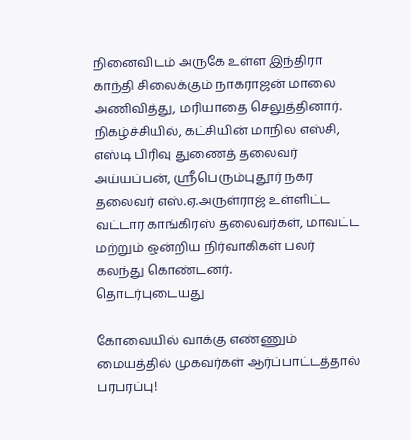நினைவிடம் அருகே உள்ள இந்திரா காந்தி சிலைக்கும் நாகராஜன் மாலை அணிவித்து, மரியாதை செலுத்தினார்.
நிகழ்ச்சியில், கட்சியின் மாநில எஸ்சி, எஸ்டி பிரிவு துணைத் தலைவர் அய்யப்பன், ஸ்ரீபெரும்புதூர் நகர தலைவர் எஸ்.ஏ.அருள்ராஜ் உள்ளிட்ட வட்டார காங்கிரஸ் தலைவர்கள், மாவட்ட மற்றும் ஒன்றிய நிர்வாகிகள் பலர் கலந்து கொண்டனர்.
தொடர்புடையது

கோவையில் வாக்கு எண்ணும் மையத்தில் முகவர்கள் ஆர்ப்பாட்டத்தால் பரபரப்பு!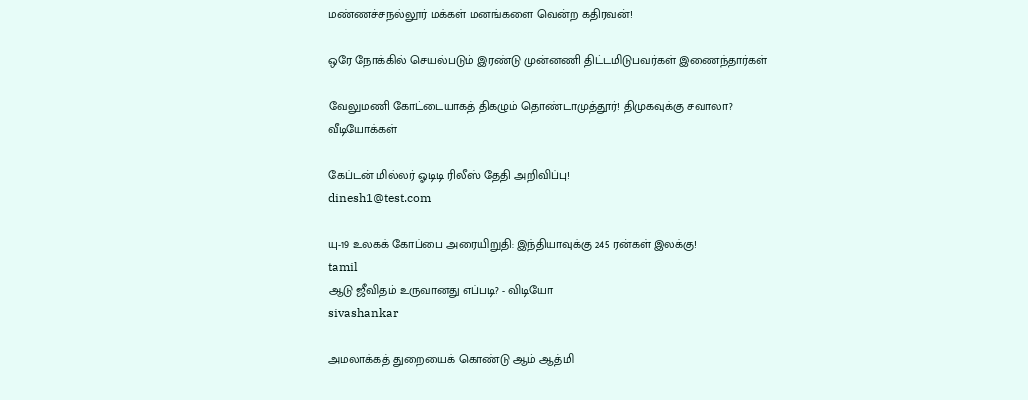மண்ணச்சநல்லூர் மக்கள் மனங்களை வென்ற கதிரவன்!

ஒரே நோக்கில் செயல்படும் இரண்டு முன்னணி திட்டமிடுபவர்கள் இணைந்தார்கள்

வேலுமணி கோட்டையாகத் திகழும் தொண்டாமுத்தூர்! திமுகவுக்கு சவாலா?
வீடியோக்கள்

கேப்டன் மில்லர் ஓடிடி ரிலீஸ் தேதி அறிவிப்பு!
dinesh1@test.com

யு-19 உலகக் கோப்பை அரையிறுதி: இந்தியாவுக்கு 245 ரன்கள் இலக்கு!
tamil
ஆடு ஜீவிதம் உருவானது எப்படி? - விடியோ
sivashankar

அமலாக்கத் துறையைக் கொண்டு ஆம் ஆத்மி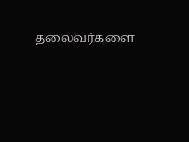தலைவர்களை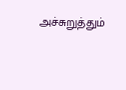அச்சுறுத்தும்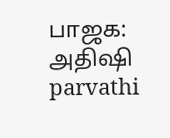பாஜக: அதிஷி
parvathi